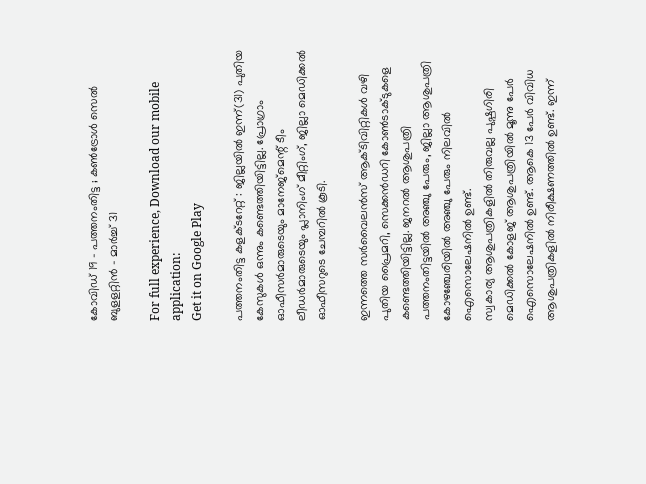കോവിഡ് 19 – പത്തനംതിട്ട ; കണ്‍ട്രോള്‍ സെല്‍ ബുളളറ്റിന്‍ – മാര്‍ച്ച് 31

For full experience, Download our mobile application:
Get it on Google Play

പത്തനംതിട്ട കളക്ടറേറ്റ് : ജില്ലയില്‍ ഇന്ന്(31) പുതിയ കേസുകള്‍ ഒന്നും കണ്ടെത്തിയിട്ടില്ല. പ്രോഗ്രാം ഓഫീസര്‍മാരുടെയും മാനേജ്‌മെന്റ് ടീം ലീഡര്‍മാരുടെയും പ്ലാനിംഗ് മീറ്റിംഗ്, ജില്ലാ മെഡിക്കല്‍ ഓഫീസറുടെ ചേമ്പറില്‍ കൂടി.

ഇന്നത്തെ സര്‍വൈലന്‍സ് ആക്ടിവിറ്റികള്‍ വഴി പുതിയ പ്രൈമറി, സെക്കന്‍ഡറി കോണ്‍ടാക്ടുകളെ കണ്ടെത്തിയിട്ടില്ല. ജനറല്‍ ആശുപത്രി പത്തനംതിട്ടയില്‍ അഞ്ചു പേരും, ജില്ലാ ആശുപത്രി കോഴഞ്ചേരിയില്‍ അഞ്ചു പേരും നിലവില്‍ ഐസൊലേഷനില്‍ ഉണ്ട്.
സ്വകാര്യ ആശുപത്രികളില്‍ തിരുവല്ല പുഷ്പഗിരി മെഡിക്കല്‍ കോളജ് ആശുപത്രിയില്‍ മൂന്നു പേര്‍ ഐസൊലേഷനില്‍ ഉണ്ട്. ആകെ 13 പേര്‍ വിവിധ ആശുപത്രികളില്‍ നിരീക്ഷണത്തില്‍ ഉണ്ട്. ഇന്ന്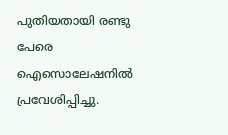പുതിയതായി രണ്ടു പേരെ ഐസൊലേഷനില്‍ പ്രവേശിപ്പിച്ചു.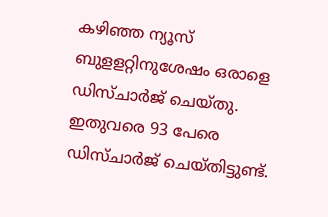കഴിഞ്ഞ ന്യൂസ് ബുളളറ്റിനുശേഷം ഒരാളെ ഡിസ്ചാര്‍ജ് ചെയ്തു. ഇതുവരെ 93 പേരെ ഡിസ്ചാര്‍ജ് ചെയ്തിട്ടുണ്ട്.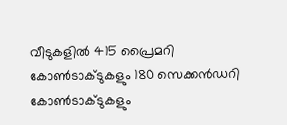വീടുകളില്‍ 415 പ്രൈമറി കോണ്‍ടാക്ടുകളും 180 സെക്കന്‍ഡറി കോണ്‍ടാക്ടുകളും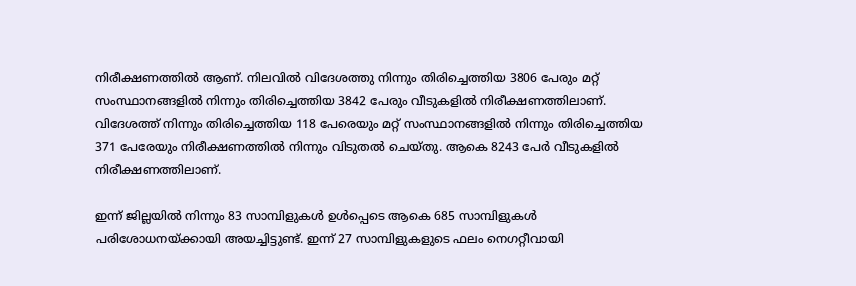നിരീക്ഷണത്തില്‍ ആണ്. നിലവില്‍ വിദേശത്തു നിന്നും തിരിച്ചെത്തിയ 3806 പേരും മറ്റ് സംസ്ഥാനങ്ങളില്‍ നിന്നും തിരിച്ചെത്തിയ 3842 പേരും വീടുകളില്‍ നിരീക്ഷണത്തിലാണ്. വിദേശത്ത് നിന്നും തിരിച്ചെത്തിയ 118 പേരെയും മറ്റ് സംസ്ഥാനങ്ങളില്‍ നിന്നും തിരിച്ചെത്തിയ 371 പേരേയും നിരീക്ഷണത്തില്‍ നിന്നും വിടുതല്‍ ചെയ്തു. ആകെ 8243 പേര്‍ വീടുകളില്‍ നിരീക്ഷണത്തിലാണ്.

ഇന്ന് ജില്ലയില്‍ നിന്നും 83 സാമ്പിളുകള്‍ ഉള്‍പ്പെടെ ആകെ 685 സാമ്പിളുകള്‍ പരിശോധനയ്ക്കായി അയച്ചിട്ടുണ്ട്. ഇന്ന് 27 സാമ്പിളുകളുടെ ഫലം നെഗറ്റീവായി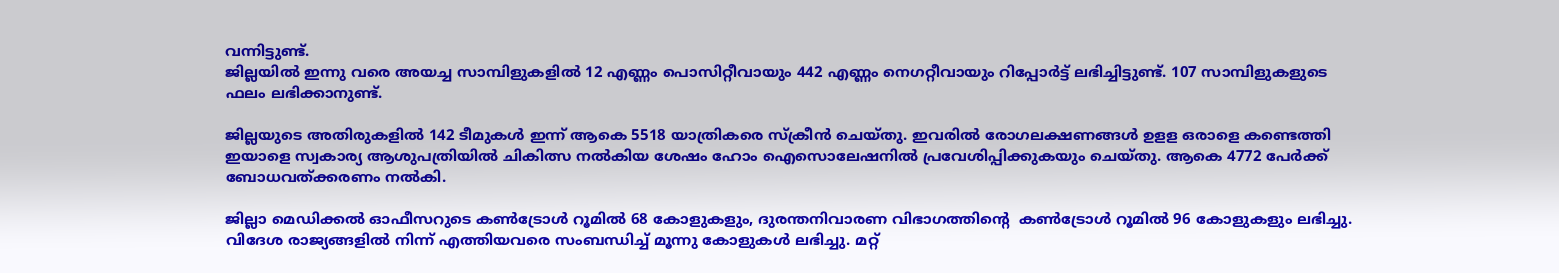വന്നിട്ടുണ്ട്.
ജില്ലയില്‍ ഇന്നു വരെ അയച്ച സാമ്പിളുകളില്‍ 12 എണ്ണം പൊസിറ്റീവായും 442 എണ്ണം നെഗറ്റീവായും റിപ്പോര്‍ട്ട് ലഭിച്ചിട്ടുണ്ട്. 107 സാമ്പിളുകളുടെ ഫലം ലഭിക്കാനുണ്ട്.

ജില്ലയുടെ അതിരുകളില്‍ 142 ടീമുകള്‍ ഇന്ന് ആകെ 5518 യാത്രികരെ സ്‌ക്രീന്‍ ചെയ്തു. ഇവരില്‍ രോഗലക്ഷണങ്ങള്‍ ഉളള ഒരാളെ കണ്ടെത്തി ഇയാളെ സ്വകാര്യ ആശുപത്രിയില്‍ ചികിത്സ നല്‍കിയ ശേഷം ഹോം ഐസൊലേഷനില്‍ പ്രവേശിപ്പിക്കുകയും ചെയ്തു. ആകെ 4772 പേര്‍ക്ക് ബോധവത്ക്കരണം നല്‍കി.

ജില്ലാ മെഡിക്കല്‍ ഓഫീസറുടെ കണ്‍ട്രോള്‍ റൂമില്‍ 68 കോളുകളും, ദുരന്തനിവാരണ വിഭാഗത്തിന്‍റെ  കണ്‍ട്രോള്‍ റൂമില്‍ 96 കോളുകളും ലഭിച്ചു. വിദേശ രാജ്യങ്ങളില്‍ നിന്ന് എത്തിയവരെ സംബന്ധിച്ച് മൂന്നു കോളുകള്‍ ലഭിച്ചു. മറ്റ്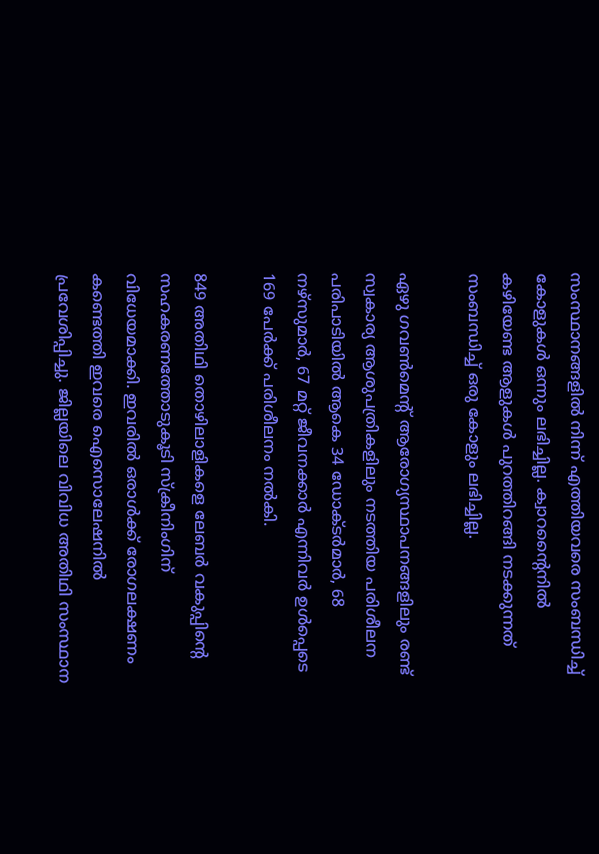സംസ്ഥാനങ്ങളില്‍ നിന്ന് എത്തിയവരെ സംബന്ധിച്ച് കോളുകള്‍ ഒന്നും ലഭിച്ചില്ല. ക്വാറന്റൈനില്‍ കഴിയേണ്ട ആളുകള്‍ പുറത്തിറങ്ങി നടക്കുന്നത് സംബന്ധിച്ച് ഒരു കോളും ലഭിച്ചില്ല.

ഏഴു ഗവണ്‍മെന്റ് ആരോഗ്യസ്ഥാപനങ്ങളിലും രണ്ട് സ്വകാര്യ ആശുപത്രികളിലും നടത്തിയ പരിശീലന പരിപാടിയില്‍ ആകെ 34 ഡോക്ടര്‍മാര്‍, 68 നഴ്‌സുമാര്‍, 67 മറ്റ് ജീവനക്കാര്‍ എന്നിവര്‍ ഉള്‍പ്പെടെ 169 പേര്‍ക്ക് പരിശീലനം നല്‍കി.

849 അതിഥി തൊഴിലാളികളെ ലേബര്‍ വകുപ്പിന്‍റെ  സഹകരണത്തോടുകൂടി സ്‌ക്രീനിംഗിന് വിധേയമാക്കി. ഇവരില്‍ ഒരാള്‍ക്ക് രോഗലക്ഷണം കണ്ടെത്തി ഇവരെ ഐസൊലേഷനില്‍ പ്രവേശിപ്പിച്ചു. ജില്ലയിലെ വിവിധ അതിഥി സംസ്ഥാന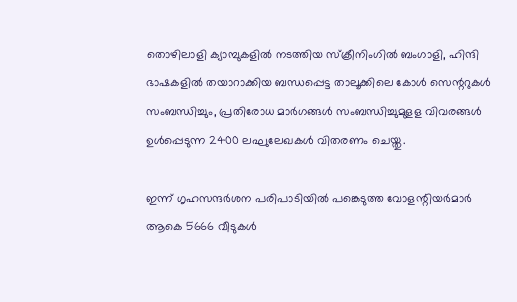തൊഴിലാളി ക്യാമ്പുകളില്‍ നടത്തിയ സ്‌ക്രീനിംഗില്‍ ബംഗാളി, ഹിന്ദി ഭാഷകളില്‍ തയാറാക്കിയ ബന്ധപ്പെട്ട താലൂക്കിലെ കോള്‍ സെന്ററുകള്‍ സംബന്ധിച്ചും, പ്രതിരോധ മാര്‍ഗങ്ങള്‍ സംബന്ധിച്ചുമുളള വിവരങ്ങള്‍ ഉള്‍പ്പെടുന്ന 2400 ലഘുലേഖകള്‍ വിതരണം ചെയ്തു.

ഇന്ന് ഗൃഹസന്ദര്‍ശന പരിപാടിയില്‍ പങ്കെടുത്ത വോളന്റിയര്‍മാര്‍ ആകെ 5666 വീടുകള്‍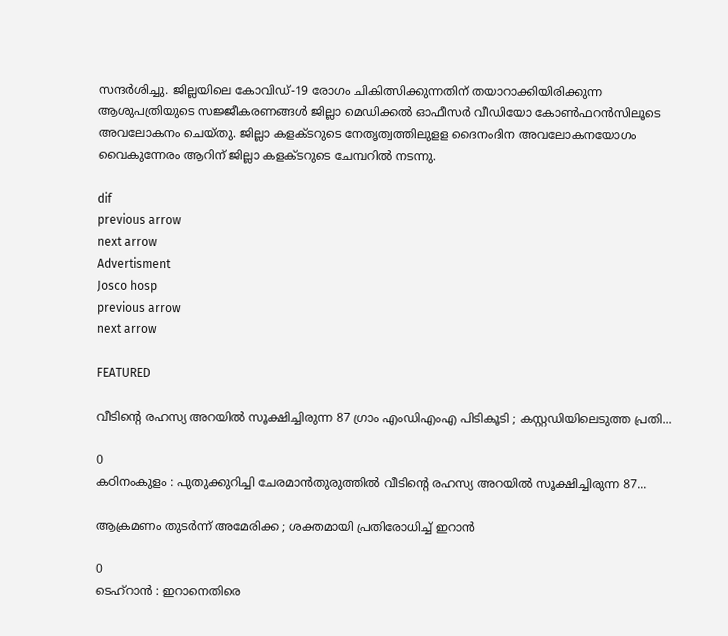സന്ദര്‍ശിച്ചു. ജില്ലയിലെ കോവിഡ്-19 രോഗം ചികിത്സിക്കുന്നതിന് തയാറാക്കിയിരിക്കുന്ന ആശുപത്രിയുടെ സജ്ജീകരണങ്ങള്‍ ജില്ലാ മെഡിക്കല്‍ ഓഫീസര്‍ വീഡിയോ കോണ്‍ഫറന്‍സിലൂടെ അവലോകനം ചെയ്തു. ജില്ലാ കളക്ടറുടെ നേതൃത്വത്തിലുളള ദൈനംദിന അവലോകനയോഗം വൈകുന്നേരം ആറിന് ജില്ലാ കളക്ടറുടെ ചേമ്പറില്‍ നടന്നു.

dif
previous arrow
next arrow
Advertisment
Josco hosp
previous arrow
next arrow

FEATURED

വീടിന്റെ രഹസ്യ അറയിൽ സൂക്ഷിച്ചിരുന്ന 87 ഗ്രാം എംഡിഎംഎ പിടികൂടി ; കസ്റ്റഡിയിലെടുത്ത പ്രതി...

0
കഠിനംകുളം : പുതുക്കുറിച്ചി ചേരമാൻതുരുത്തിൽ വീടിന്റെ രഹസ്യ അറയിൽ സൂക്ഷിച്ചിരുന്ന 87...

ആക്രമണം തുടർന്ന് അമേരിക്ക ; ശക്തമായി പ്രതിരോധിച്ച് ഇറാൻ

0
ടെഹ്‌റാൻ : ഇറാനെതിരെ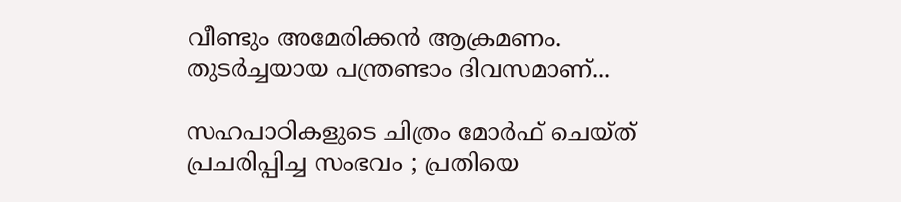വീണ്ടും അമേരിക്കൻ ആക്രമണം. തുടർച്ചയായ പന്ത്രണ്ടാം ദിവസമാണ്...

സഹപാഠികളുടെ ചിത്രം മോർഫ് ചെയ്ത് പ്രചരിപ്പിച്ച സംഭവം ; പ്രതിയെ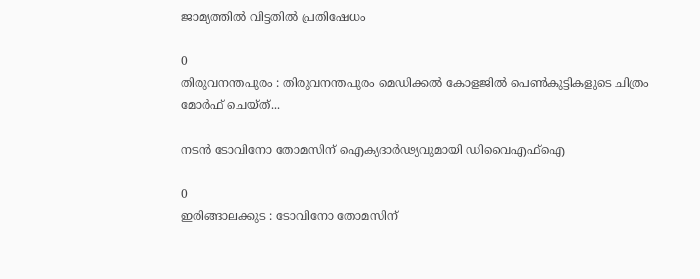ജാമ്യത്തിൽ വിട്ടതിൽ പ്രതിഷേധം

0
തിരുവനന്തപുരം : തിരുവനന്തപുരം മെഡിക്കല്‍ കോളജില്‍ പെണ്‍കുട്ടികളുടെ ചിത്രം മോര്‍ഫ് ചെയ്ത്...

നടൻ ടോവിനോ തോമസിന് ഐക്യദാർഢ്യവുമായി ഡിവൈഎഫ്ഐ

0
ഇരിങ്ങാലക്കുട : ടോവിനോ തോമസിന്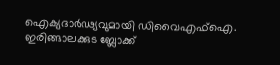ഐക്യദാർഢ്യവുമായി ഡിവൈഎഫ്ഐ. ഇരിങ്ങാലക്കുട ബ്ലോക്ക്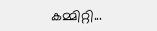കമ്മിറ്റി...